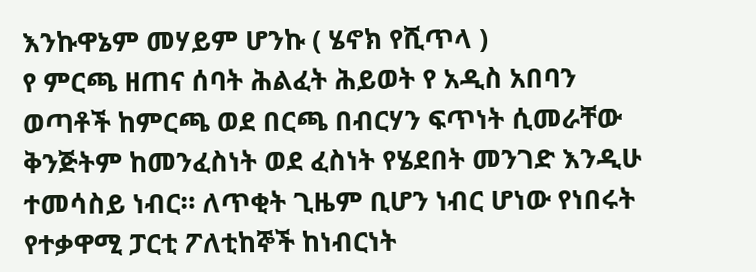እንኩዋኔም መሃይም ሆንኩ ( ሄኖክ የሺጥላ )
የ ምርጫ ዘጠና ሰባት ሕልፈት ሕይወት የ አዲስ አበባን ወጣቶች ከምርጫ ወደ በርጫ በብርሃን ፍጥነት ሲመራቸው ቅንጅትም ከመንፈስነት ወደ ፈስነት የሄደበት መንገድ እንዲሁ ተመሳስይ ነብር። ለጥቂት ጊዜም ቢሆን ነብር ሆነው የነበሩት የተቃዋሚ ፓርቲ ፖለቲከኞች ከነብርነት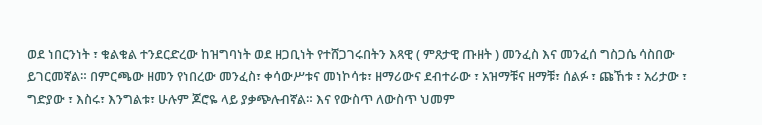ወደ ነበርንነት ፣ ቁልቁል ተንደርድረው ከዝግባነት ወደ ዘጋቢነት የተሸጋገሩበትን እጻዊ ( ምጸታዊ ጡዘት ) መንፈስ እና መንፈሰ ግስጋሴ ሳስበው ይገርመኛል። በምርጫው ዘመን የነበረው መንፈስ፣ ቀሳውሥቱና መነኮሳቱ፣ ዘማሪውና ደብተራው ፣ አዝማቹና ዘማቹ፣ ሰልፉ ፣ ጩኸቱ ፣ አሪታው ፣ ግድያው ፣ እስሩ፣ እንግልቱ፣ ሁሉም ጆሮዬ ላይ ያቃጭሉብኛል። እና የውስጥ ለውስጥ ህመም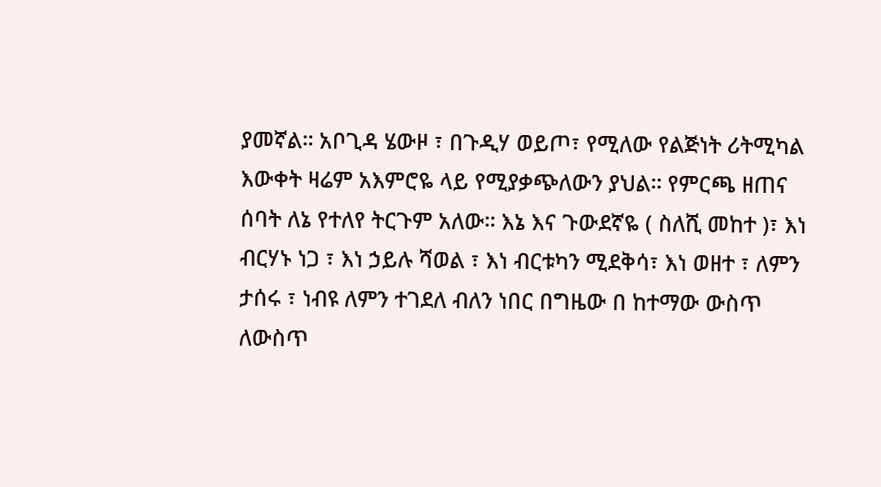ያመኛል። አቦጊዳ ሄውዞ ፣ በጉዲሃ ወይጦ፣ የሚለው የልጅነት ሪትሚካል እውቀት ዛሬም አእምሮዬ ላይ የሚያቃጭለውን ያህል። የምርጫ ዘጠና ሰባት ለኔ የተለየ ትርጉም አለው። እኔ እና ጉውደኛዬ ( ስለሺ መከተ )፣ እነ ብርሃኑ ነጋ ፣ እነ ኃይሉ ሻወል ፣ እነ ብርቱካን ሚደቅሳ፣ እነ ወዘተ ፣ ለምን ታሰሩ ፣ ነብዩ ለምን ተገደለ ብለን ነበር በግዜው በ ከተማው ውስጥ ለውስጥ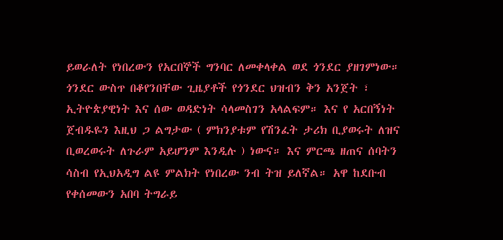ይወራለት የነበረውን የአርበኞች ግንባር ለመቀላቀል ወደ ጎንደር ያዘገምነው። ጎንደር ውስጥ በቆየንበቸው ጊዜያቶች የጎንደር ህዝብን ቅን አንጀት ፣ ኢትዮጵያዊነት እና ሰው ወዳድነት ሳላመስገን አላልፍም። እና የ አርበኝነት ጀብዱዬን እዚህ ጋ ልግታው ( ምክንያቱም የሽንፈት ታሪክ ቢያወሩት ለዝና ቢወረወሩት ለጉራም አይሆንም እንዲሉ ) ነውና። እና ምርጫ ዘጠና ሰባትን ሳስብ የኢህአዲግ ልዩ ምልክት የነበረው ንብ ትዝ ይለኛል። አዋ ከደቡብ የቀሰመውን አበባ ትግራይ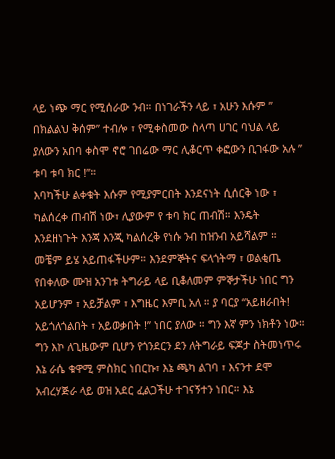ላይ ነጭ ማር የሚሰራው ንብ። በነገራችን ላይ ፣ አሁን እሱም ” በክልልህ ቅሰም” ተብሎ ፣ የሚቀስመው ስላጣ ሀገር ባህል ላይ ያለውን አበባ ቀስሞ ኖሮ ገበሬው ማር ሊቆርጥ ቀፎውን ቢገፋው አሉ ” ቱባ ቱባ ክር !”።
እባካችሁ ልቀቁት እሱም የሚያምርበት እንደናነት ሲሰርቅ ነው ፣ ካልሰረቀ ጠብሽ ነው፣ ሊያውም የ ቱባ ክር ጠብሽ። እንዴት እንደዘነጉት እንጃ እንጂ ካልሰረቅ የነሱ ንብ ከዝንብ አይሻልም ። መቼም ይሄ አይጠፋችሁም። እንደምኞትና ፍላጎትማ ፣ ወልቂጤ የበቀለው ሙዝ አንገቱ ትግራይ ላይ ቢቆለመም ምኞታችሁ ነበር ግን አይሆንም ፣ አይቻልም ፣ እግዜር እምቢ አለ ። ያ ባርያ “አይዘራበት! አይጎለጎልበት ፣ አይወቃበት !” ነበር ያለው ። ግን እኛ ምን ነክቶን ነው። ግን እኮ ለጊዜውም ቢሆን የጎንደርን ደን ለትግራይ ፍጆታ ስትመነጥሩ እኔ ራሴ ቁዋሚ ምስክር ነበርኩ፣ እኔ ጫካ ልገባ ፣ እናንተ ደሞ አብረሃጅራ ላይ ወዝ አደር ፈልጋችሁ ተገናኝተን ነበር። እኔ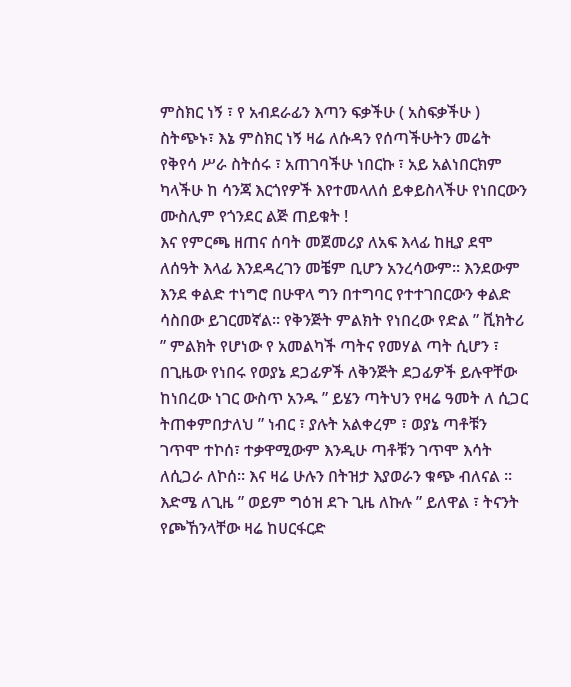ምስክር ነኝ ፣ የ አብደራፊን እጣን ፍቃችሁ ( አስፍቃችሁ ) ስትጭኑ፣ እኔ ምስክር ነኝ ዛሬ ለሱዳን የሰጣችሁትን መሬት የቅየሳ ሥራ ስትሰሩ ፣ አጠገባችሁ ነበርኩ ፣ አይ አልነበርክም ካላችሁ ከ ሳንጃ እርጎየዎች እየተመላለሰ ይቀይስላችሁ የነበርውን ሙስሊም የጎንደር ልጅ ጠይቁት !
እና የምርጫ ዘጠና ሰባት መጀመሪያ ለአፍ እላፊ ከዚያ ደሞ ለሰዓት እላፊ እንደዳረገን መቼም ቢሆን አንረሳውም። እንደውም እንደ ቀልድ ተነግሮ በሁዋላ ግን በተግባር የተተገበርውን ቀልድ ሳስበው ይገርመኛል። የቅንጅት ምልክት የነበረው የድል ” ቪክትሪ ” ምልክት የሆነው የ አመልካች ጣትና የመሃል ጣት ሲሆን ፣ በጊዜው የነበሩ የወያኔ ደጋፊዎች ለቅንጅት ደጋፊዎች ይሉዋቸው ከነበረው ነገር ውስጥ አንዱ ” ይሄን ጣትህን የዛሬ ዓመት ለ ሲጋር ትጠቀምበታለህ ” ነብር ፣ ያሉት አልቀረም ፣ ወያኔ ጣቶቹን ገጥሞ ተኮሰ፣ ተቃዋሚውም እንዲሁ ጣቶቹን ገጥሞ እሳት ለሲጋራ ለኮሰ። እና ዛሬ ሁሉን በትዝታ እያወራን ቁጭ ብለናል ። እድሜ ለጊዜ ” ወይም ግዕዝ ደጉ ጊዜ ለኩሉ ” ይለዋል ፣ ትናንት የጮኸንላቸው ዛሬ ከሀርፋርድ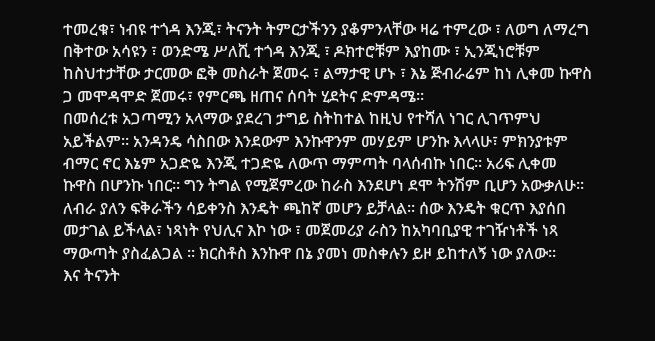ተመረቁ፣ ነብዩ ተጎዳ እንጂ፣ ትናንት ትምርታችንን ያቆምንላቸው ዛሬ ተምረው ፣ ለወግ ለማረግ በቅተው አሳዩን ፣ ወንድሜ ሥለሺ ተጎዳ እንጂ ፣ ዶክተሮቹም እያከሙ ፣ ኢንጂነሮቹም ከስህተታቸው ታርመው ፎቅ መስራት ጀመሩ ፣ ልማታዊ ሆኑ ፣ እኔ ጅብራሬም ከነ ሊቀመ ኩዋስ ጋ መሞዳሞድ ጀመሩ፣ የምርጫ ዘጠና ሰባት ሂደትና ድምዳሜ።
በመሰረቱ አጋጣሚን አላማው ያደረገ ታግይ ስትከተል ከዚህ የተሻለ ነገር ሊገጥምህ አይችልም። አንዳንዴ ሳስበው እንደውም እንኩዋንም መሃይም ሆንኩ እላላሁ፣ ምክንያቱም ብማር ኖር እኔም አጋድዬ እንጂ ተጋድዬ ለውጥ ማምጣት ባላሰብኩ ነበር። አሪፍ ሊቀመ ኩዋስ በሆንኩ ነበር። ግን ትግል የሚጀምረው ከራስ እንደሆነ ደሞ ትንሽም ቢሆን አውቃለሁ። ለብራ ያለን ፍቅራችን ሳይቀንስ እንዴት ጫከኛ መሆን ይቻላል። ሰው እንዴት ቁርጥ እያሰበ መታገል ይችላል፣ ነጻነት የህሊና እኮ ነው ፣ መጀመሪያ ራስን ከአካባቢያዊ ተገዥነቶች ነጻ ማውጣት ያስፈልጋል ። ክርስቶስ እንኩዋ በኔ ያመነ መስቀሉን ይዞ ይከተለኝ ነው ያለው።
እና ትናንት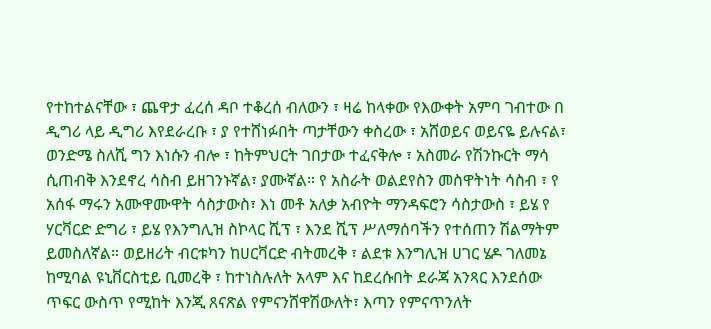የተከተልናቸው ፣ ጨዋታ ፈረሰ ዳቦ ተቆረሰ ብለውን ፣ ዛሬ ከላቀው የእውቀት አምባ ገብተው በ ዲግሪ ላይ ዲግሪ እየደራረቡ ፣ ያ የተሸነፉበት ጣታቸውን ቀስረው ፣ አሸወይና ወይናዬ ይሉናል፣ ወንድሜ ስለሺ ግን እነሱን ብሎ ፣ ከትምህርት ገበታው ተፈናቅሎ ፣ አስመራ የሽንኩርት ማሳ ሲጠብቅ እንደኖረ ሳስብ ይዘገንኑኛል፣ ያሙኛል። የ አስራት ወልደየስን መስዋትነት ሳስብ ፣ የ አሰፋ ማሩን አሙዋሙዋት ሳስታውስ፣ እነ መቶ አለቃ አብዮት ማንዳፍሮን ሳስታውስ ፣ ይሄ የ ሃርቫርድ ድግሪ ፣ ይሄ የእንግሊዝ ስኮላር ሺፕ ፣ እንደ ሺፕ ሥለማሰባችን የተሰጠን ሽልማትም ይመስለኛል። ወይዘሪት ብርቱካን ከሀርቫርድ ብትመረቅ ፣ ልደቱ እንግሊዝ ሀገር ሄዶ ገለመኔ ከሚባል ዩኒቨርስቲይ ቢመረቅ ፣ ከተነስሉለት አላም እና ከደረሱበት ደራጃ አንጻር እንደሰው ጥፍር ውስጥ የሚከት እንጂ ጸናጽል የምናንሸዋሽውለት፣ እጣን የምናጥንለት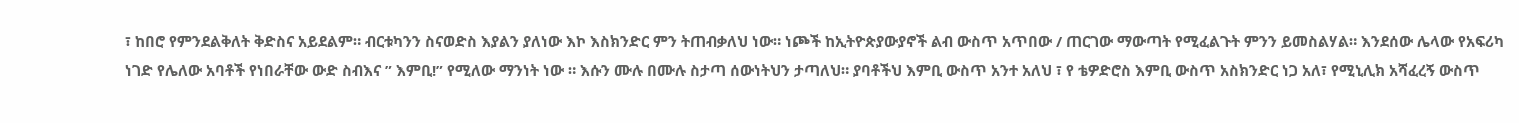፣ ከበሮ የምንደልቅለት ቅድስና አይደልም። ብርቱካንን ስናወድስ እያልን ያለነው እኮ እስክንድር ምን ትጠብቃለህ ነው። ነጮች ከኢትዮጵያውያኖች ልብ ውስጥ አጥበው / ጠርገው ማውጣት የሚፈልጉት ምንን ይመስልሃል። እንደሰው ሌላው የአፍሪካ ነገድ የሌለው አባቶች የነበራቸው ውድ ስብእና ” እምቢ!” የሚለው ማንነት ነው ። እሱን ሙሉ በሙሉ ስታጣ ሰውነትህን ታጣለህ። ያባቶችህ እምቢ ውስጥ አንተ አለህ ፣ የ ቴዎድሮስ እምቢ ውስጥ አስክንድር ነጋ አለ፣ የሚኒሊክ አሻፈረኝ ውስጥ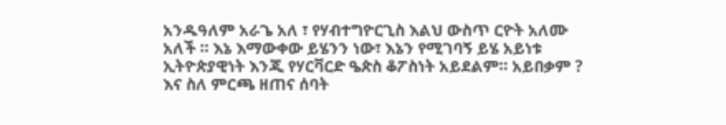አንዱዓለም አራጌ አለ ፣ የሃብተግዮርጊስ እልህ ውስጥ ርዮት አለሙ አለች ። እኔ እማውቀው ይሄንን ነው፣ እኔን የሚገባኝ ይሄ አይነቱ ኢትዮጵያዊነት እንጂ የሃርቫርድ ዔጵስ ቆፖስነት አይደልም። አይበቃም ?
እና ስለ ምርጫ ዘጠና ሰባት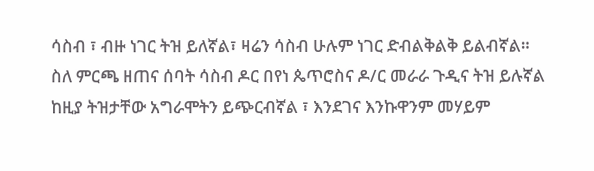ሳስብ ፣ ብዙ ነገር ትዝ ይለኛል፣ ዛሬን ሳስብ ሁሉም ነገር ድብልቅልቅ ይልብኛል። ስለ ምርጫ ዘጠና ሰባት ሳስብ ዶር በየነ ጴጥሮስና ዶ/ር መራራ ጉዲና ትዝ ይሉኛል ከዚያ ትዝታቸው አግራሞትን ይጭርብኛል ፣ እንደገና እንኩዋንም መሃይም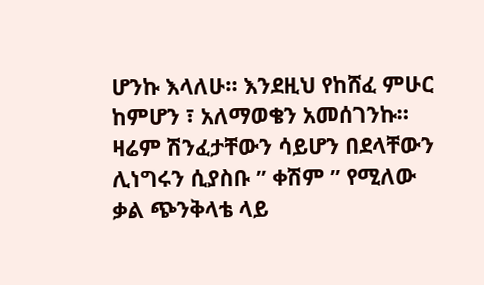ሆንኩ እላለሁ። እንደዚህ የከሸፈ ምሁር ከምሆን ፣ አለማወቄን አመሰገንኩ። ዛሬም ሽንፈታቸውን ሳይሆን በደላቸውን ሊነግሩን ሲያስቡ ” ቀሽም ” የሚለው ቃል ጭንቅላቴ ላይ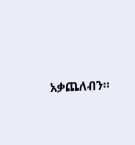አቃጨለብን።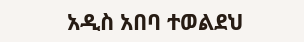አዲስ አበባ ተወልደህ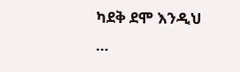ካደቅ ደሞ እንዲህ
…